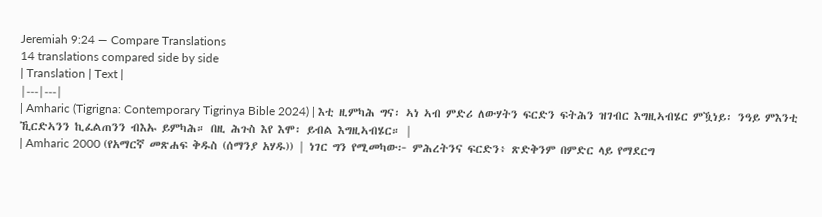Jeremiah 9:24 — Compare Translations
14 translations compared side by side
| Translation | Text |
|---|---|
| Amharic (Tigrigna: Contemporary Tigrinya Bible 2024) | እቲ ዚምካሕ ግና፡ ኣነ ኣብ ምድሪ ለውሃትን ፍርድን ፍትሕን ዝገብር እግዚኣብሄር ምዃነይ፡ ንዓይ ምእንቲ ኺርድኣንን ኪፈልጠንን ብእኡ ይምካሕ። በዚ ሕጉስ እየ እሞ፡ ይብል እግዚኣብሄር። |
| Amharic 2000 (የአማርኛ መጽሐፍ ቅዱስ (ሰማንያ አሃዱ)) | ነገር ግን የሚመካው፦ ምሕረትንና ፍርድን፥ ጽድቅንም በምድር ላይ የማደርግ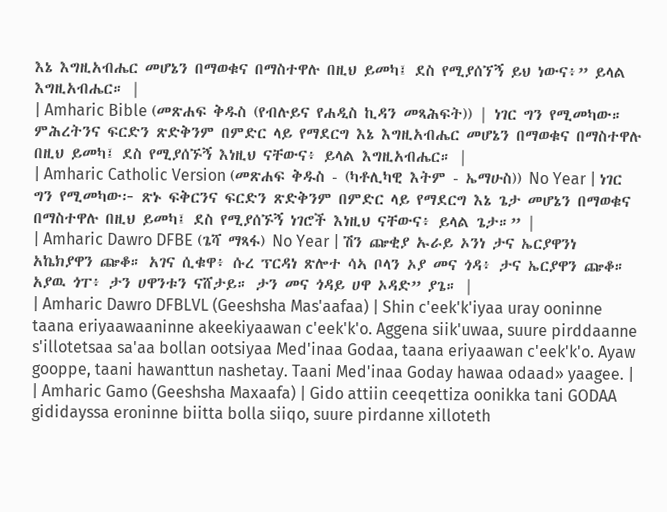እኔ እግዚአብሔር መሆኔን በማወቁና በማስተዋሉ በዚህ ይመካ፤ ደስ የሚያሰኘኝ ይህ ነውና፥” ይላል እግዚአብሔር። |
| Amharic Bible (መጽሐፍ ቅዱስ (የብሉይና የሐዲስ ኪዳን መጻሕፍት)) | ነገር ግን የሚመካው። ምሕረትንና ፍርድን ጽድቅንም በምድር ላይ የማደርግ እኔ እግዚአብሔር መሆኔን በማወቁና በማስተዋሉ በዚህ ይመካ፤ ደስ የሚያሰኙኝ እነዚህ ናቸውና፥ ይላል እግዚአብሔር። |
| Amharic Catholic Version (መጽሐፍ ቅዱስ - (ካቶሊካዊ እትም - ኤማሁስ)) No Year | ነገር ግን የሚመካው፦ ጽኑ ፍቅርንና ፍርድን ጽድቅንም በምድር ላይ የማደርግ እኔ ጌታ መሆኔን በማወቁና በማስተዋሉ በዚህ ይመካ፤ ደስ የሚያሰኙኝ ነገሮች እነዚህ ናቸውና፥ ይላል ጌታ።” |
| Amharic Dawro DFBE (ጌሻ ማጻፋ) No Year | ሽን ጬቂያ ኡራይ ኦንነ ታና ኤርያዋንነ አኬክያዋን ጬቆ። አገና ሲቁዋ፥ ሱረ ፕርዳነ ጽሎተ ሳኣ ቦላን ኦያ መና ጎዳ፥ ታና ኤርያዋን ጬቆ። አያዉ ጎፐ፥ ታን ሀዋንቱን ናሸታይ። ታን መና ጎዳይ ሀዋ ኦዳድ” ያጌ። |
| Amharic Dawro DFBLVL (Geeshsha Mas'aafaa) | Shin c'eek'k'iyaa uray ooninne taana eriyaawaaninne akeekiyaawan c'eek'k'o. Aggena siik'uwaa, suure pirddaanne s'illotetsaa sa'aa bollan ootsiyaa Med'inaa Godaa, taana eriyaawan c'eek'k'o. Ayaw gooppe, taani hawanttun nashetay. Taani Med'inaa Goday hawaa odaad» yaagee. |
| Amharic Gamo (Geeshsha Maxaafa) | Gido attiin ceeqettiza oonikka tani GODAA gididayssa eroninne biitta bolla siiqo, suure pirdanne xilloteth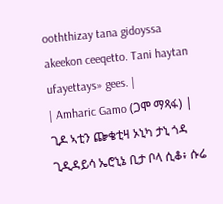ooththizay tana gidoyssa akeekon ceeqetto. Tani haytan ufayettays» gees. |
| Amharic Gamo (ጋሞ ማጻፋ) | ጊዶ ኣቲን ጬቄቲዛ ኦኒካ ታኒ ጎዳ ጊዲዳይሳ ኤሮኒኔ ቢታ ቦላ ሲቆ፥ ሱሬ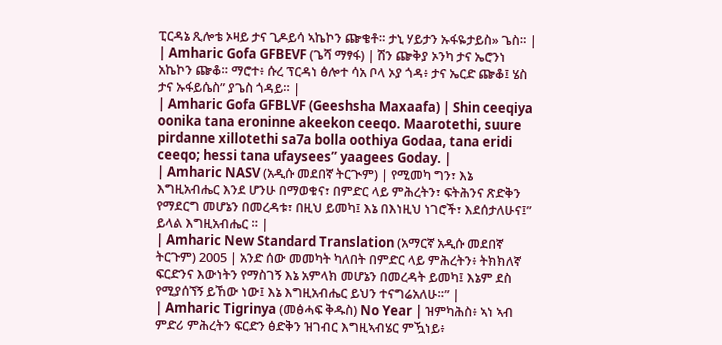ፒርዳኔ ጺሎቴ ኦዛይ ታና ጊዶይሳ ኣኬኮን ጬቄቶ። ታኒ ሃይታን ኡፋዬታይስ» ጌስ። |
| Amharic Gofa GFBEVF (ጌሻ ማፃፋ) | ሽን ጬቅያ ኦንካ ታና ኤሮንነ አኬኮን ጬቆ። ማሮተ፥ ሱረ ፕርዳነ ፅሎተ ሳአ ቦላ ኦያ ጎዳ፥ ታና ኤርድ ጬቆ፤ ሄስ ታና ኡፋይሴስ” ያጌስ ጎዳይ። |
| Amharic Gofa GFBLVF (Geeshsha Maxaafa) | Shin ceeqiya oonika tana eroninne akeekon ceeqo. Maarotethi, suure pirdanne xillotethi sa7a bolla oothiya Godaa, tana eridi ceeqo; hessi tana ufaysees” yaagees Goday. |
| Amharic NASV (አዲሱ መደበኛ ትርጒም) | የሚመካ ግን፣ እኔ እግዚአብሔር እንደ ሆንሁ በማወቁና፣ በምድር ላይ ምሕረትን፣ ፍትሕንና ጽድቅን የማደርግ መሆኔን በመረዳቱ፣ በዚህ ይመካ፤ እኔ በእነዚህ ነገሮች፣ እደሰታለሁና፤” ይላል እግዚአብሔር ። |
| Amharic New Standard Translation (አማርኛ አዲሱ መደበኛ ትርጉም) 2005 | አንድ ሰው መመካት ካለበት በምድር ላይ ምሕረትን፥ ትክክለኛ ፍርድንና እውነትን የማስገኝ እኔ አምላክ መሆኔን በመረዳት ይመካ፤ እኔም ደስ የሚያሰኘኝ ይኸው ነው፤ እኔ እግዚአብሔር ይህን ተናግሬአለሁ።” |
| Amharic Tigrinya (መፅሓፍ ቅዱስ) No Year | ዝምካሕስ፥ ኣነ ኣብ ምድሪ ምሕረትን ፍርድን ፅድቅን ዝገብር እግዚኣብሄር ምዃነይ፥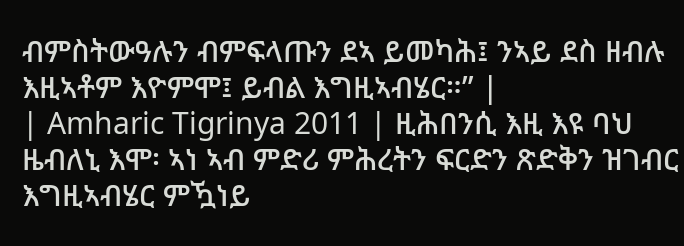ብምስትውዓሉን ብምፍላጡን ደኣ ይመካሕ፤ ንኣይ ደስ ዘብሉ እዚኣቶም እዮምሞ፤ ይብል እግዚኣብሄር።” |
| Amharic Tigrinya 2011 | ዚሕበንሲ እዚ እዩ ባህ ዜብለኒ እሞ፡ ኣነ ኣብ ምድሪ ምሕረትን ፍርድን ጽድቅን ዝገብር እግዚኣብሄር ምዃነይ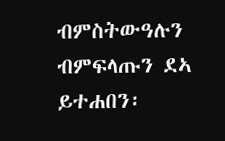ብምስትውዓሉን ብምፍላጡን ደኣ ይተሐበን፡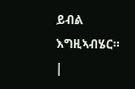ይብል እግዚኣብሄር። |